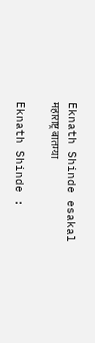Eknath Shinde esakal
महाराष्ट्र बातम्या

Eknath Shinde :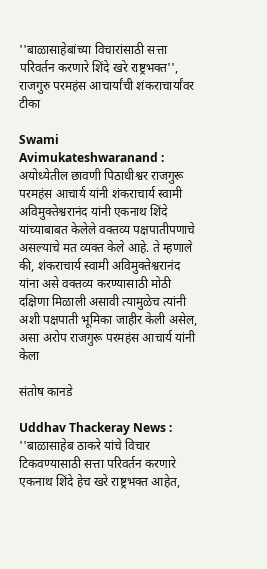''बाळासाहेबांच्या विचारांसाठी सत्ता परिवर्तन करणारे शिंदे खरे राष्ट्रभक्त'', राजगुरु परमहंस आचार्यांची शंकराचार्यांवर टीका

Swami Avimukateshwaranand : अयोध्येतील छावणी पिठाधीश्वर राजगुरू परमहंस आचार्य यांनी शंकराचार्य स्वामी अविमुक्तेश्वरानंद यांनी एकनाथ शिंदे यांच्याबाबत केलेले वक्तव्य पक्षपातीपणाचे असल्याचे मत व्यक्त केले आहे. ते म्हणाले की, शंकराचार्य स्वामी अविमुक्तेश्वरानंद यांना असे वक्तव्य करण्यासाठी मोठी दक्षिणा मिळाली असावी त्यामुळेच त्यांनी अशी पक्षपाती भूमिका जाहीर केली असेल, असा अरोप राजगुरू परमहंस आचार्य यांनी केला

संतोष कानडे

Uddhav Thackeray News : ''बाळासाहेब ठाकरे यांचे विचार टिकवण्यासाठी सत्ता परिवर्तन करणारे एकनाथ शिंदे हेच खरे राष्ट्रभक्त आहेत,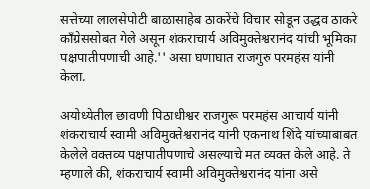सत्तेच्या लालसेपोटी बाळासाहेब ठाकरेंचे विचार सोडून उद्धव ठाकरे काँग्रेससोबत गेले असून शंकराचार्य अविमुक्तेश्वरानंद यांची भूमिका पक्षपातीपणाची आहे.'' असा घणाघात राजगुरु परमहंस यांनी केला.

अयोध्येतील छावणी पिठाधीश्वर राजगुरू परमहंस आचार्य यांनी शंकराचार्य स्वामी अविमुक्तेश्वरानंद यांनी एकनाथ शिंदे यांच्याबाबत केलेले वक्तव्य पक्षपातीपणाचे असल्याचे मत व्यक्त केले आहे. ते म्हणाले की, शंकराचार्य स्वामी अविमुक्तेश्वरानंद यांना असे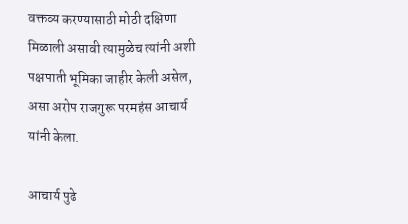वक्तव्य करण्यासाठी मोठी दक्षिणा मिळाली असावी त्यामुळेच त्यांनी अशी पक्षपाती भूमिका जाहीर केली असेल, असा अरोप राजगुरू परमहंस आचार्य यांनी केला.

आचार्य पुढे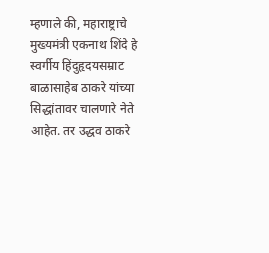म्हणाले की, महाराष्ट्राचे मुख्यमंत्री एकनाथ शिंदे हे स्वर्गीय हिंदुहृदयसम्राट बाळासाहेब ठाकरे यांच्या सिद्धांतावर चालणारे नेते आहेत. तर उद्धव ठाकरे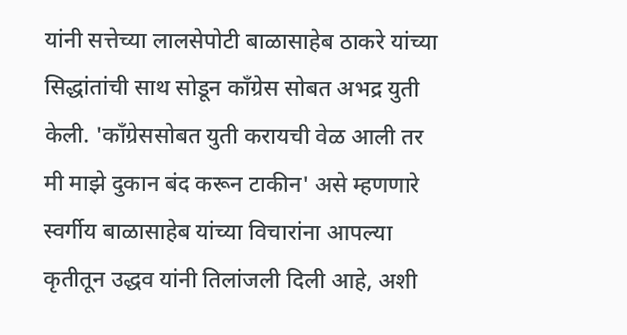यांनी सत्तेच्या लालसेपोटी बाळासाहेब ठाकरे यांच्या सिद्धांतांची साथ सोडून काँग्रेस सोबत अभद्र युती केली. 'काँग्रेससोबत युती करायची वेळ आली तर मी माझे दुकान बंद करून टाकीन' असे म्हणणारे स्वर्गीय बाळासाहेब यांच्या विचारांना आपल्या कृतीतून उद्धव यांनी तिलांजली दिली आहे, अशी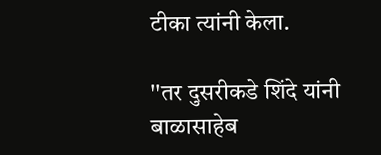टीका त्यांनी केला.

''तर दुसरीकडे शिंदे यांनी बाळासाहेब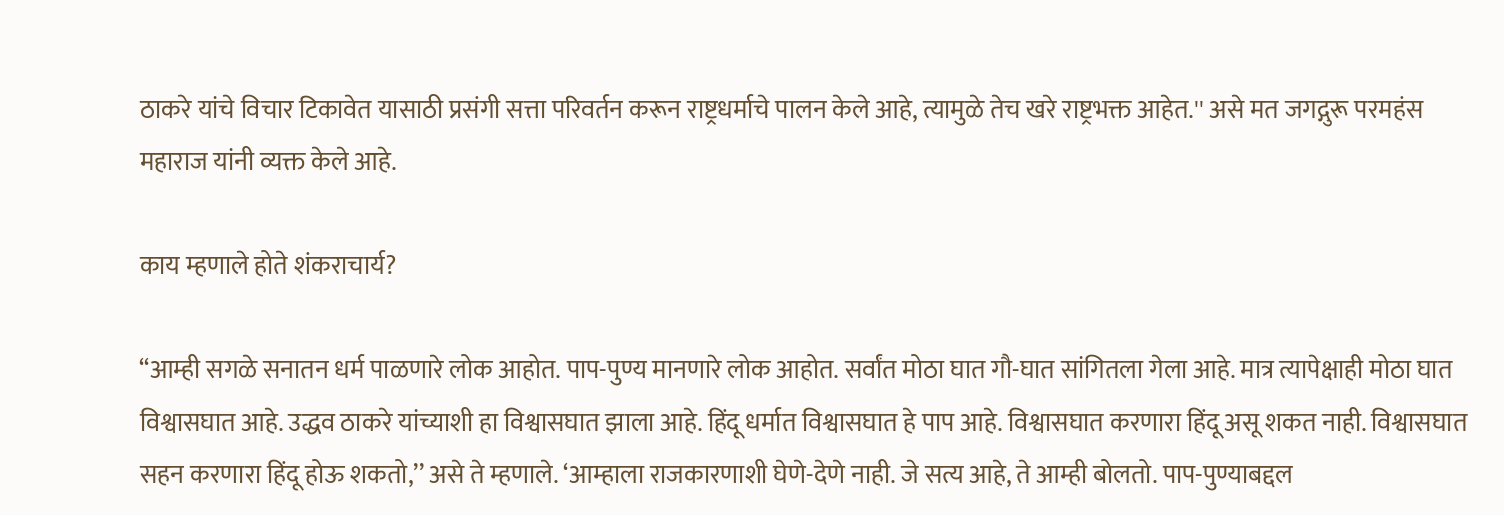ठाकरे यांचे विचार टिकावेत यासाठी प्रसंगी सत्ता परिवर्तन करून राष्ट्रधर्माचे पालन केले आहे, त्यामुळे तेच खरे राष्ट्रभक्त आहेत.'' असे मत जगद्गुरू परमहंस महाराज यांनी व्यक्त केले आहे.

काय म्हणाले होते शंकराचार्य?

‘‘आम्ही सगळे सनातन धर्म पाळणारे लोक आहोत. पाप-पुण्य मानणारे लोक आहोत. सर्वांत मोठा घात गौ-घात सांगितला गेला आहे. मात्र त्यापेक्षाही मोठा घात विश्वासघात आहे. उद्धव ठाकरे यांच्याशी हा विश्वासघात झाला आहे. हिंदू धर्मात विश्वासघात हे पाप आहे. विश्वासघात करणारा हिंदू असू शकत नाही. विश्वासघात सहन करणारा हिंदू होऊ शकतो,’’ असे ते म्हणाले. ‘आम्हाला राजकारणाशी घेणे-देणे नाही. जे सत्य आहे, ते आम्ही बोलतो. पाप-पुण्याबद्दल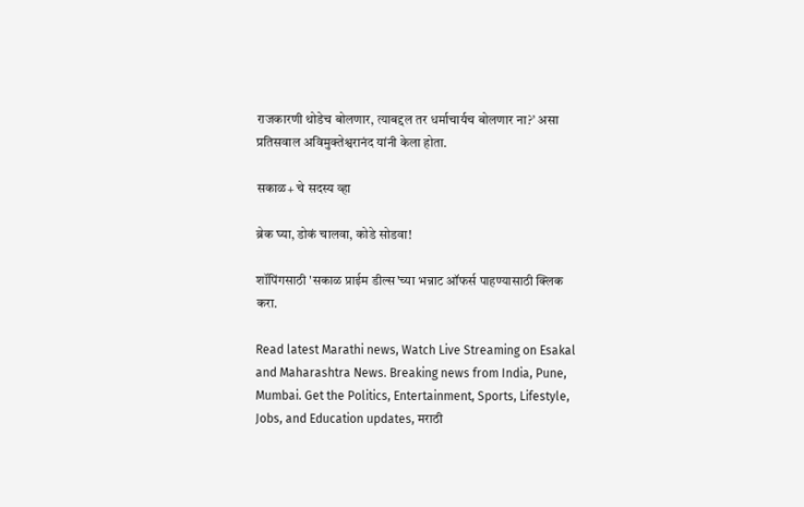राजकारणी थोडेच बोलणार, त्याबद्दल तर धर्माचार्यच बोलणार ना?’ असा प्रतिसवाल अविमुक्तेश्वरानंद यांनी केला होता.

सकाळ+ चे सदस्य व्हा

ब्रेक घ्या, डोकं चालवा, कोडे सोडवा!

शॉपिंगसाठी 'सकाळ प्राईम डील्स'च्या भन्नाट ऑफर्स पाहण्यासाठी क्लिक करा.

Read latest Marathi news, Watch Live Streaming on Esakal and Maharashtra News. Breaking news from India, Pune, Mumbai. Get the Politics, Entertainment, Sports, Lifestyle, Jobs, and Education updates, मराठी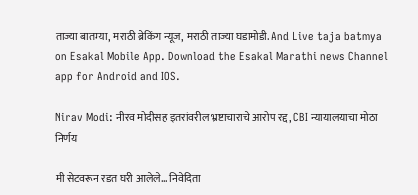ताज्या बातम्या, मराठी ब्रेकिंग न्यूज, मराठी ताज्या घडामोडी. And Live taja batmya on Esakal Mobile App. Download the Esakal Marathi news Channel app for Android and IOS.

Nirav Modi: नीरव मोदीसह इतरांवरील भ्रष्टाचाराचे आरोप रद्द, CBI न्यायालयाचा मोठा निर्णय

मी सेटवरून रडत घरी आलेले... निवेदिता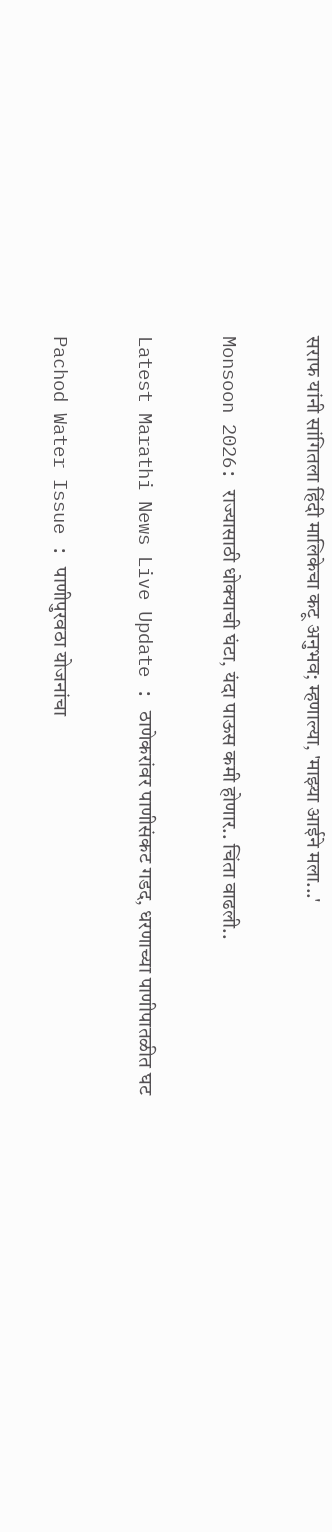सराफ यांनी सांगितला हिंदी मालिकेचा कटू अनुभव; म्हणाल्या, 'माझ्या आईने मला...'

Monsoon 2026: राज्यासाठी धोक्याची घंटा, यंदा पाऊस कमी होणार.. चिंता वाढली..

Latest Marathi News Live Update : ठाणेकरांवर पाणीसंकट गडद, धरणाच्या पाणीपातळीत घट

Pachod Water Issue : पाणीपुरवठा योजनांचा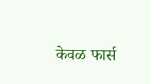केवळ फार्स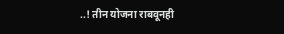..! तीन योजना राबवूनही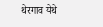थेरगाव येथे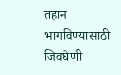तहान भागविण्यासाठी जिवघेणी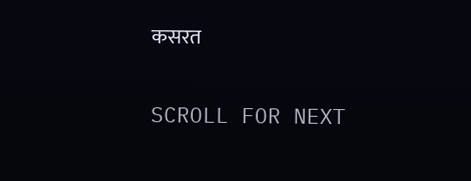कसरत

SCROLL FOR NEXT